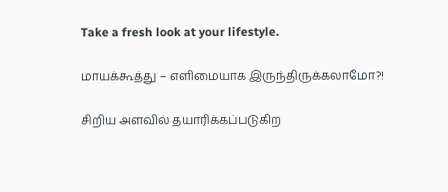Take a fresh look at your lifestyle.

மாயக்கூத்து – எளிமையாக இருந்திருக்கலாமோ?!

சிறிய அளவில் தயாரிக்கப்படுகிற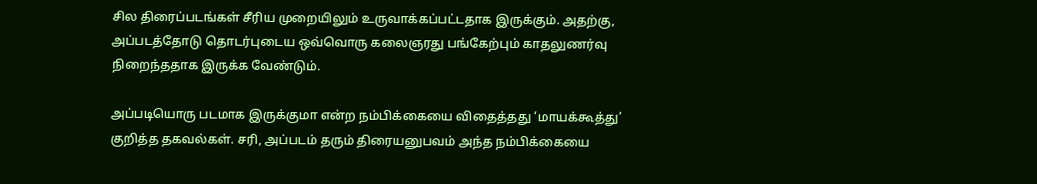சில திரைப்படங்கள் சீரிய முறையிலும் உருவாக்கப்பட்டதாக இருக்கும். அதற்கு, அப்படத்தோடு தொடர்புடைய ஒவ்வொரு கலைஞரது பங்கேற்பும் காதலுணர்வு நிறைந்ததாக இருக்க வேண்டும்.

அப்படியொரு படமாக இருக்குமா என்ற நம்பிக்கையை விதைத்தது ‘மாயக்கூத்து’ குறித்த தகவல்கள். சரி, அப்படம் தரும் திரையனுபவம் அந்த நம்பிக்கையை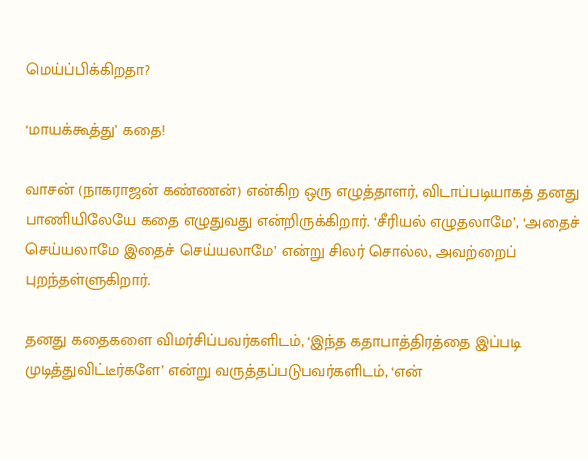மெய்ப்பிக்கிறதா?

‘மாயக்கூத்து’ கதை!

வாசன் (நாகராஜன் கண்ணன்) என்கிற ஒரு எழுத்தாளர், விடாப்படியாகத் தனது பாணியிலேயே கதை எழுதுவது என்றிருக்கிறார். ‘சீரியல் எழுதலாமே’, ‘அதைச் செய்யலாமே இதைச் செய்யலாமே’ என்று சிலர் சொல்ல, அவற்றைப் புறந்தள்ளுகிறார்.

தனது கதைகளை விமர்சிப்பவர்களிடம், ‘இந்த கதாபாத்திரத்தை இப்படி முடித்துவிட்டீர்களே’ என்று வருத்தப்படுபவர்களிடம், ‘என்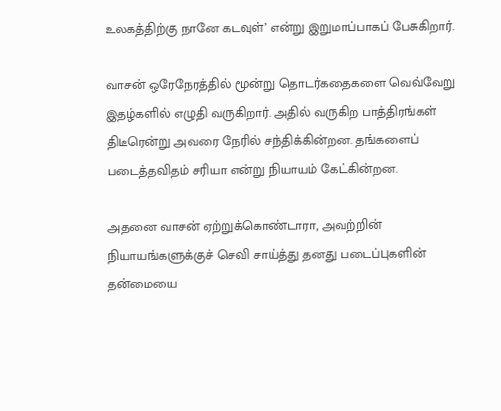உலகத்திற்கு நானே கடவுள்’ என்று இறுமாப்பாகப் பேசுகிறார்.

வாசன் ஒரேநேரத்தில் மூன்று தொடர்கதைகளை வெவ்வேறு இதழ்களில் எழுதி வருகிறார். அதில் வருகிற பாத்திரங்கள் திடீரென்று அவரை நேரில் சந்திக்கின்றன. தங்களைப் படைத்தவிதம் சரியா என்று நியாயம் கேட்கின்றன.

அதனை வாசன் ஏற்றுக்கொண்டாரா, அவற்றின் நியாயங்களுக்குச் செவி சாய்த்து தனது படைப்புகளின் தன்மையை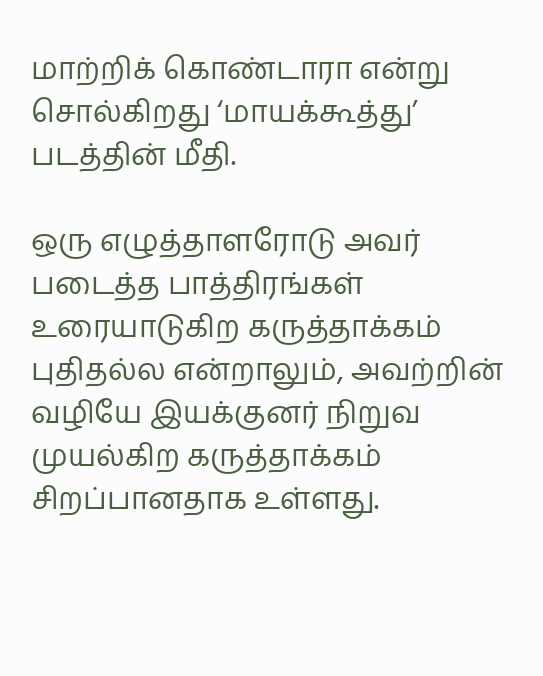மாற்றிக் கொண்டாரா என்று சொல்கிறது ‘மாயக்கூத்து’ படத்தின் மீதி.

ஒரு எழுத்தாளரோடு அவர் படைத்த பாத்திரங்கள் உரையாடுகிற கருத்தாக்கம் புதிதல்ல என்றாலும், அவற்றின் வழியே இயக்குனர் நிறுவ முயல்கிற கருத்தாக்கம் சிறப்பானதாக உள்ளது.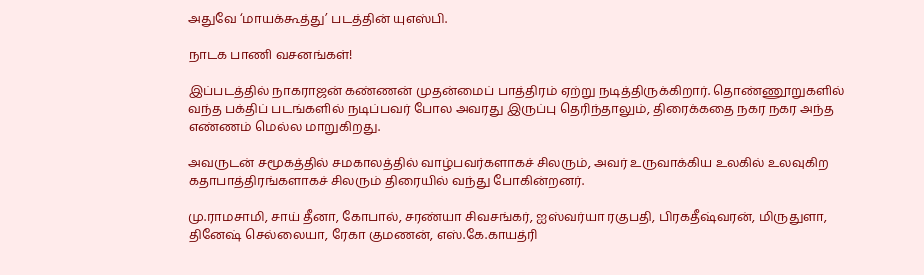அதுவே ‘மாயக்கூத்து’ படத்தின் யுஎஸ்பி.

நாடக பாணி வசனங்கள்!

இப்படத்தில் நாகராஜன் கண்ணன் முதன்மைப் பாத்திரம் ஏற்று நடித்திருக்கிறார். தொண்ணூறுகளில் வந்த பக்திப் படங்களில் நடிப்பவர் போல அவரது இருப்பு தெரிந்தாலும், திரைக்கதை நகர நகர அந்த எண்ணம் மெல்ல மாறுகிறது.

அவருடன் சமூகத்தில் சமகாலத்தில் வாழ்பவர்களாகச் சிலரும், அவர் உருவாக்கிய உலகில் உலவுகிற கதாபாத்திரங்களாகச் சிலரும் திரையில் வந்து போகின்றனர்.

மு.ராமசாமி, சாய் தீனா, கோபால், சரண்யா சிவசங்கர், ஐஸ்வர்யா ரகுபதி, பிரகதீஷ்வரன், மிருதுளா, தினேஷ் செல்லையா, ரேகா குமணன், எஸ்.கே.காயத்ரி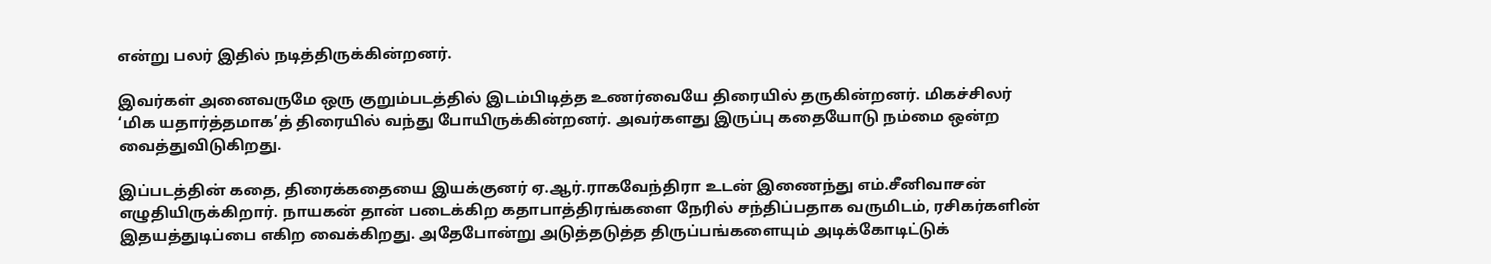என்று பலர் இதில் நடித்திருக்கின்றனர்.

இவர்கள் அனைவருமே ஒரு குறும்படத்தில் இடம்பிடித்த உணர்வையே திரையில் தருகின்றனர். மிகச்சிலர் ‘மிக யதார்த்தமாக’த் திரையில் வந்து போயிருக்கின்றனர். அவர்களது இருப்பு கதையோடு நம்மை ஒன்ற வைத்துவிடுகிறது.

இப்படத்தின் கதை, திரைக்கதையை இயக்குனர் ஏ.ஆர்.ராகவேந்திரா உடன் இணைந்து எம்.சீனிவாசன் எழுதியிருக்கிறார். நாயகன் தான் படைக்கிற கதாபாத்திரங்களை நேரில் சந்திப்பதாக வருமிடம், ரசிகர்களின் இதயத்துடிப்பை எகிற வைக்கிறது. அதேபோன்று அடுத்தடுத்த திருப்பங்களையும் அடிக்கோடிட்டுக்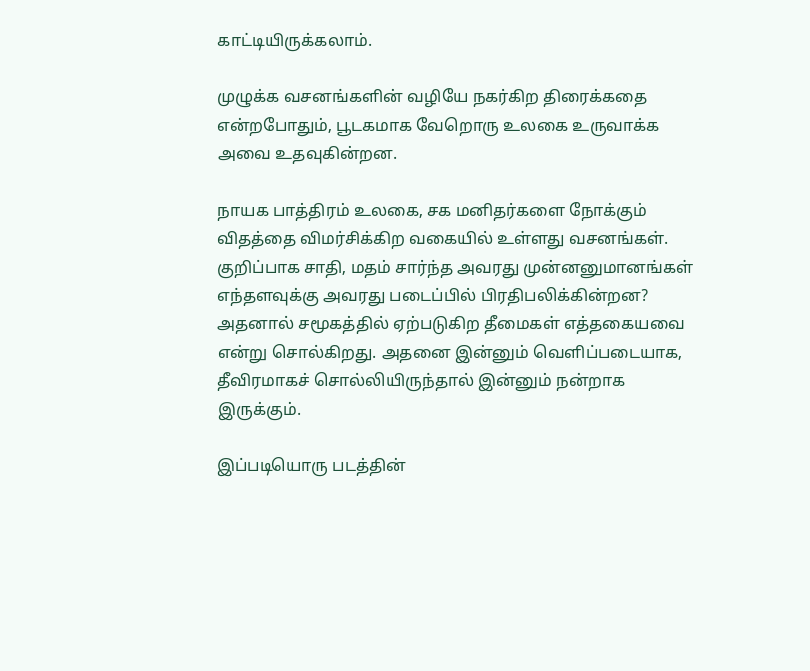காட்டியிருக்கலாம்.

முழுக்க வசனங்களின் வழியே நகர்கிற திரைக்கதை என்றபோதும், பூடகமாக வேறொரு உலகை உருவாக்க அவை உதவுகின்றன.

நாயக பாத்திரம் உலகை, சக மனிதர்களை நோக்கும் விதத்தை விமர்சிக்கிற வகையில் உள்ளது வசனங்கள். குறிப்பாக சாதி, மதம் சார்ந்த அவரது முன்னனுமானங்கள் எந்தளவுக்கு அவரது படைப்பில் பிரதிபலிக்கின்றன? அதனால் சமூகத்தில் ஏற்படுகிற தீமைகள் எத்தகையவை என்று சொல்கிறது. அதனை இன்னும் வெளிப்படையாக, தீவிரமாகச் சொல்லியிருந்தால் இன்னும் நன்றாக இருக்கும்.

இப்படியொரு படத்தின்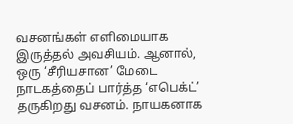வசனங்கள் எளிமையாக இருத்தல் அவசியம். ஆனால், ஒரு ‘சீரியசான’ மேடை நாடகத்தைப் பார்த்த ‘எபெக்ட்’ தருகிறது வசனம். நாயகனாக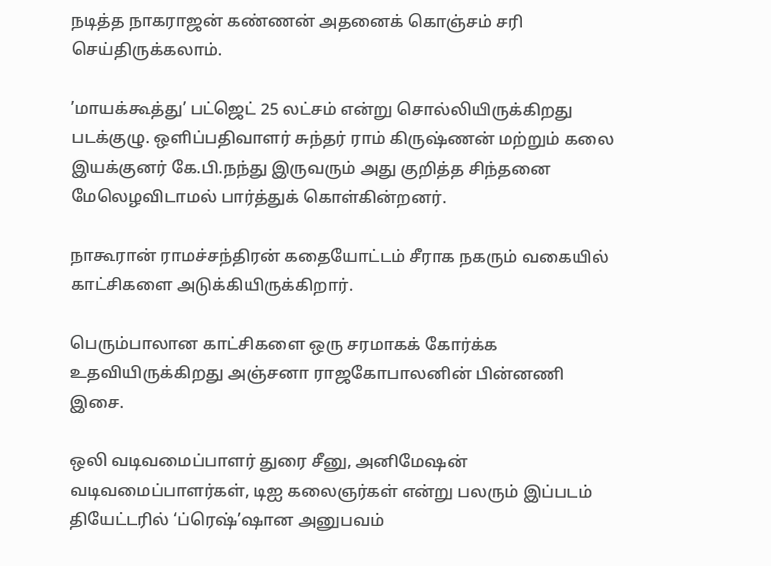நடித்த நாகராஜன் கண்ணன் அதனைக் கொஞ்சம் சரி செய்திருக்கலாம்.

’மாயக்கூத்து’ பட்ஜெட் 25 லட்சம் என்று சொல்லியிருக்கிறது படக்குழு. ஒளிப்பதிவாளர் சுந்தர் ராம் கிருஷ்ணன் மற்றும் கலை இயக்குனர் கே.பி.நந்து இருவரும் அது குறித்த சிந்தனை மேலெழவிடாமல் பார்த்துக் கொள்கின்றனர்.

நாகூரான் ராமச்சந்திரன் கதையோட்டம் சீராக நகரும் வகையில் காட்சிகளை அடுக்கியிருக்கிறார்.

பெரும்பாலான காட்சிகளை ஒரு சரமாகக் கோர்க்க உதவியிருக்கிறது அஞ்சனா ராஜகோபாலனின் பின்னணி இசை.

ஒலி வடிவமைப்பாளர் துரை சீனு, அனிமேஷன் வடிவமைப்பாளர்கள், டிஐ கலைஞர்கள் என்று பலரும் இப்படம் தியேட்டரில் ‘ப்ரெஷ்’ஷான அனுபவம்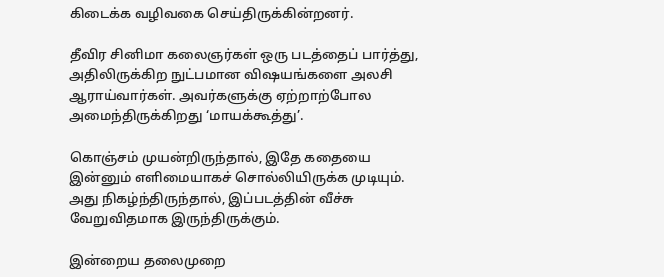கிடைக்க வழிவகை செய்திருக்கின்றனர்.

தீவிர சினிமா கலைஞர்கள் ஒரு படத்தைப் பார்த்து, அதிலிருக்கிற நுட்பமான விஷயங்களை அலசி ஆராய்வார்கள். அவர்களுக்கு ஏற்றாற்போல அமைந்திருக்கிறது ‘மாயக்கூத்து’.

கொஞ்சம் முயன்றிருந்தால், இதே கதையை இன்னும் எளிமையாகச் சொல்லியிருக்க முடியும். அது நிகழ்ந்திருந்தால், இப்படத்தின் வீச்சு வேறுவிதமாக இருந்திருக்கும்.

இன்றைய தலைமுறை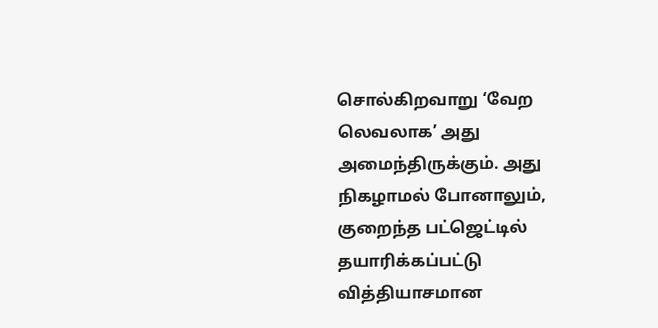சொல்கிறவாறு ‘வேற லெவலாக’ அது அமைந்திருக்கும். அது நிகழாமல் போனாலும், குறைந்த பட்ஜெட்டில் தயாரிக்கப்பட்டு வித்தியாசமான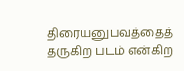திரையனுபவத்தைத் தருகிற படம் என்கிற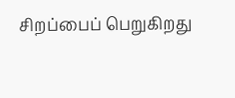சிறப்பைப் பெறுகிறது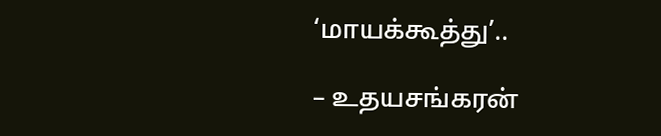‘மாயக்கூத்து’..

– உதயசங்கரன்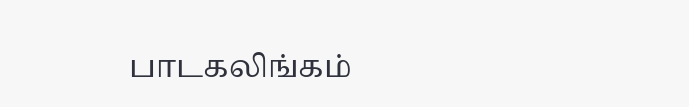பாடகலிங்கம்